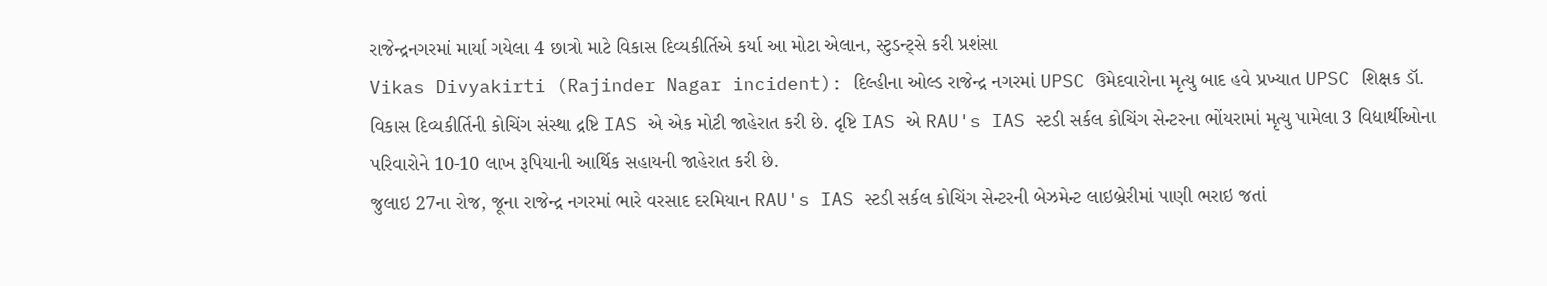રાજેન્દ્રનગરમાં માર્યા ગયેલા 4 છાત્રો માટે વિકાસ દિવ્યકીર્તિએ કર્યા આ મોટા એલાન, સ્ટુડન્ટ્સે કરી પ્રશંસા
Vikas Divyakirti (Rajinder Nagar incident): દિલ્હીના ઓલ્ડ રાજેન્દ્ર નગરમાં UPSC ઉમેદવારોના મૃત્યુ બાદ હવે પ્રખ્યાત UPSC શિક્ષક ડૉ. વિકાસ દિવ્યકીર્તિની કોચિંગ સંસ્થા દ્રષ્ટિ IAS એ એક મોટી જાહેરાત કરી છે. દૃષ્ટિ IAS એ RAU's IAS સ્ટડી સર્કલ કોચિંગ સેન્ટરના ભોંયરામાં મૃત્યુ પામેલા 3 વિદ્યાર્થીઓના પરિવારોને 10-10 લાખ રૂપિયાની આર્થિક સહાયની જાહેરાત કરી છે.
જુલાઇ 27ના રોજ, જૂના રાજેન્દ્ર નગરમાં ભારે વરસાદ દરમિયાન RAU's IAS સ્ટડી સર્કલ કોચિંગ સેન્ટરની બેઝમેન્ટ લાઇબ્રેરીમાં પાણી ભરાઇ જતાં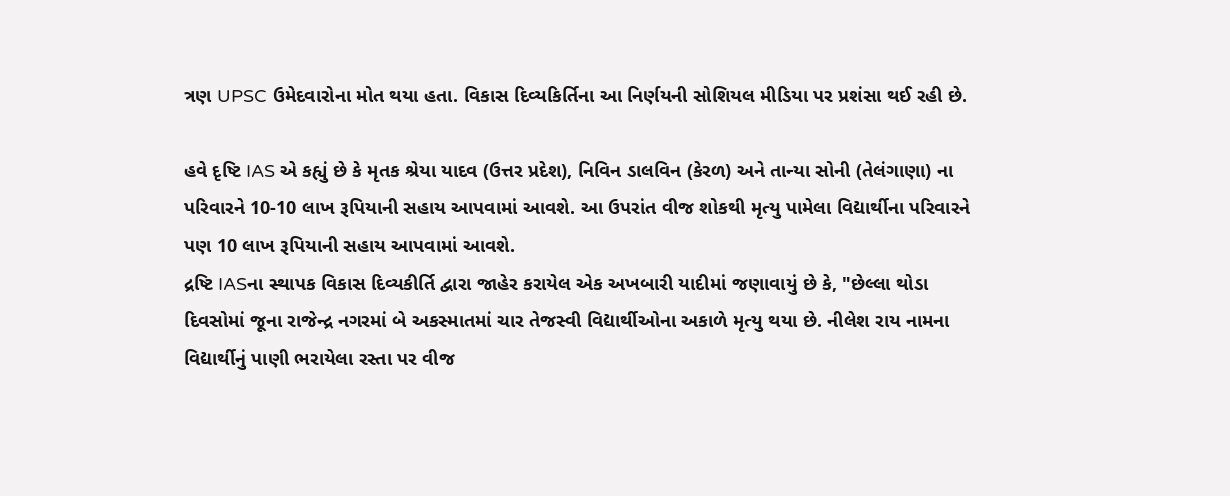ત્રણ UPSC ઉમેદવારોના મોત થયા હતા. વિકાસ દિવ્યકિર્તિના આ નિર્ણયની સોશિયલ મીડિયા પર પ્રશંસા થઈ રહી છે.

હવે દૃષ્ટિ IAS એ કહ્યું છે કે મૃતક શ્રેયા યાદવ (ઉત્તર પ્રદેશ), નિવિન ડાલવિન (કેરળ) અને તાન્યા સોની (તેલંગાણા) ના પરિવારને 10-10 લાખ રૂપિયાની સહાય આપવામાં આવશે. આ ઉપરાંત વીજ શોકથી મૃત્યુ પામેલા વિદ્યાર્થીના પરિવારને પણ 10 લાખ રૂપિયાની સહાય આપવામાં આવશે.
દ્રષ્ટિ IASના સ્થાપક વિકાસ દિવ્યકીર્તિ દ્વારા જાહેર કરાયેલ એક અખબારી યાદીમાં જણાવાયું છે કે, "છેલ્લા થોડા દિવસોમાં જૂના રાજેન્દ્ર નગરમાં બે અકસ્માતમાં ચાર તેજસ્વી વિદ્યાર્થીઓના અકાળે મૃત્યુ થયા છે. નીલેશ રાય નામના વિદ્યાર્થીનું પાણી ભરાયેલા રસ્તા પર વીજ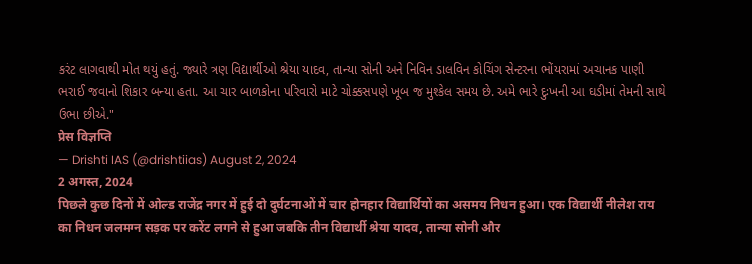કરંટ લાગવાથી મોત થયું હતું. જ્યારે ત્રણ વિદ્યાર્થીઓ શ્રેયા યાદવ, તાન્યા સોની અને નિવિન ડાલવિન કોચિંગ સેન્ટરના ભોંયરામાં અચાનક પાણી ભરાઈ જવાનો શિકાર બન્યા હતા. આ ચાર બાળકોના પરિવારો માટે ચોક્કસપણે ખૂબ જ મુશ્કેલ સમય છે. અમે ભારે દુઃખની આ ઘડીમાં તેમની સાથે ઉભા છીએ."
प्रेस विज्ञप्ति
— Drishti IAS (@drishtiias) August 2, 2024
2 अगस्त, 2024
पिछले कुछ दिनों में ओल्ड राजेंद्र नगर में हुई दो दुर्घटनाओं में चार होनहार विद्यार्थियों का असमय निधन हुआ। एक विद्यार्थी नीलेश राय का निधन जलमग्न सड़क पर करेंट लगने से हुआ जबकि तीन विद्यार्थी श्रेया यादव, तान्या सोनी और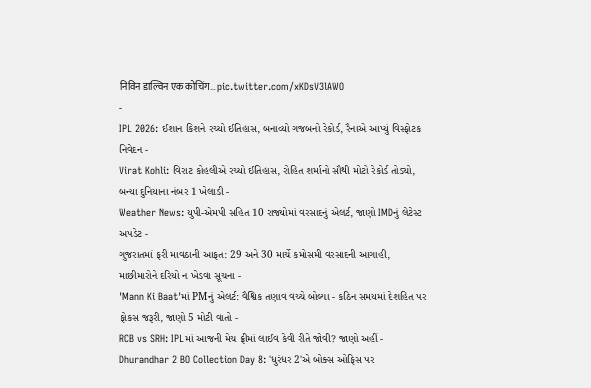निविन डाल्विन एक कोचिंग… pic.twitter.com/xKDsV3lAWO
-
IPL 2026: ઈશાન કિશને રચ્યો ઈતિહાસ, બનાવ્યો ગજબનો રેકોર્ડ, રૈનાએ આપ્યું વિસ્ફોટક નિવેદન -
Virat Kohli: વિરાટ કોહલીએ રચ્યો ઈતિહાસ, રોહિત શર્માનો સૌથી મોટો રેકોર્ડ તોડ્યો, બન્યા દુનિયાના નંબર 1 ખેલાડી -
Weather News: યુપી-એમપી સહિત 10 રાજ્યોમાં વરસાદનું એલર્ટ, જાણો IMDનું લેટેસ્ટ અપડેટ -
ગુજરાતમાં ફરી માવઠાની આફત: 29 અને 30 માર્ચે કમોસમી વરસાદની આગાહી, માછીમારોને દરિયો ન ખેડવા સૂચના -
'Mann Ki Baat'માં PMનું એલર્ટ: વૈશ્વિક તણાવ વચ્ચે બોલ્યા - કઠિન સમયમાં દેશહિત પર ફોકસ જરૂરી, જાણો 5 મોટી વાતો -
RCB vs SRH: IPLમાં આજની મેચ ફ્રીમાં લાઈવ કેવી રીતે જોવી? જાણો અહીં -
Dhurandhar 2 BO Collection Day 8: 'ધુરંધર 2'એ બોક્સ ઓફિસ પર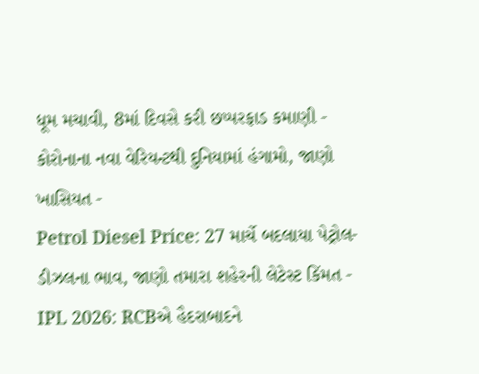ધૂમ મચાવી, 8માં દિવસે કરી છપ્પરફાડ કમાણી -
કોરોનાના નવા વેરિયન્ટથી દુનિયામાં હંગામો, જાણો ખાસિયત -
Petrol Diesel Price: 27 માર્ચે બદલાયા પેટ્રોલ-ડીઝલના ભાવ, જાણો તમારા શહેરની લેટેસ્ટ કિંમત -
IPL 2026: RCBએ હૈદરાબાદને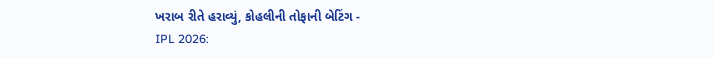ખરાબ રીતે હરાવ્યું, કોહલીની તોફાની બેટિંગ -
IPL 2026: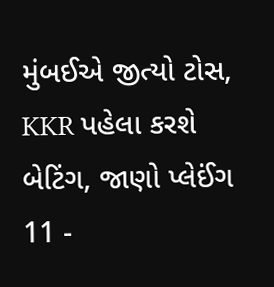મુંબઈએ જીત્યો ટોસ, KKR પહેલા કરશે બેટિંગ, જાણો પ્લેઈંગ 11 -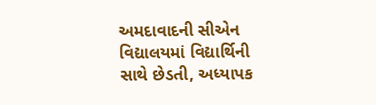અમદાવાદની સીએન વિદ્યાલયમાં વિદ્યાર્થિની સાથે છેડતી, અધ્યાપક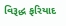વિરૂદ્ધ ફરિયાદ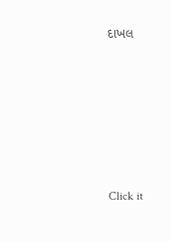દાખલ








Click it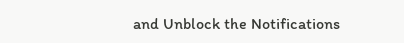and Unblock the Notifications